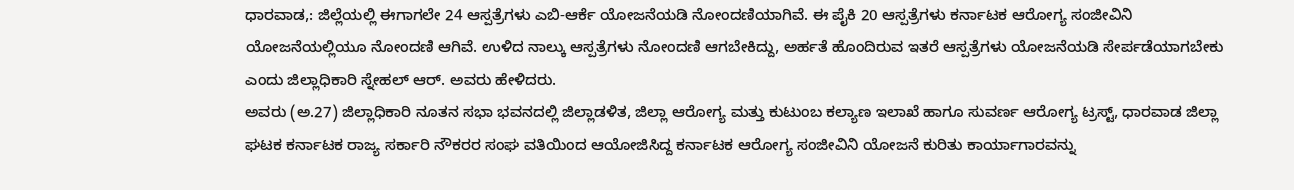ಧಾರವಾಡ,: ಜಿಲ್ಲೆಯಲ್ಲಿ ಈಗಾಗಲೇ 24 ಆಸ್ಪತ್ರೆಗಳು ಎಬಿ-ಆರ್ಕೆ ಯೋಜನೆಯಡಿ ನೋಂದಣಿಯಾಗಿವೆ. ಈ ಪೈಕಿ 20 ಆಸ್ಪತ್ರೆಗಳು ಕರ್ನಾಟಕ ಆರೋಗ್ಯ ಸಂಜೀವಿನಿ ಯೋಜನೆಯಲ್ಲಿಯೂ ನೋಂದಣಿ ಆಗಿವೆ. ಉಳಿದ ನಾಲ್ಕು ಆಸ್ಪತ್ರೆಗಳು ನೋಂದಣಿ ಆಗಬೇಕಿದ್ದು, ಅರ್ಹತೆ ಹೊಂದಿರುವ ಇತರೆ ಆಸ್ಪತ್ರೆಗಳು ಯೋಜನೆಯಡಿ ಸೇರ್ಪಡೆಯಾಗಬೇಕು ಎಂದು ಜಿಲ್ಲಾಧಿಕಾರಿ ಸ್ನೇಹಲ್ ಆರ್. ಅವರು ಹೇಳಿದರು.
ಅವರು (ಅ.27) ಜಿಲ್ಲಾಧಿಕಾರಿ ನೂತನ ಸಭಾ ಭವನದಲ್ಲಿ ಜಿಲ್ಲಾಡಳಿತ, ಜಿಲ್ಲಾ ಆರೋಗ್ಯ ಮತ್ತು ಕುಟುಂಬ ಕಲ್ಯಾಣ ಇಲಾಖೆ ಹಾಗೂ ಸುವರ್ಣ ಆರೋಗ್ಯ ಟ್ರಸ್ಟ್, ಧಾರವಾಡ ಜಿಲ್ಲಾ ಘಟಕ ಕರ್ನಾಟಕ ರಾಜ್ಯ ಸರ್ಕಾರಿ ನೌಕರರ ಸಂಘ ವತಿಯಿಂದ ಆಯೋಜಿಸಿದ್ದ ಕರ್ನಾಟಕ ಆರೋಗ್ಯ ಸಂಜೀವಿನಿ ಯೋಜನೆ ಕುರಿತು ಕಾರ್ಯಾಗಾರವನ್ನು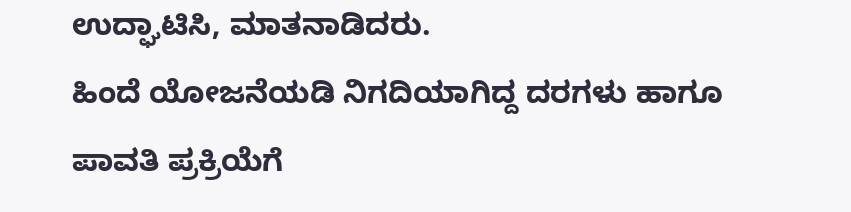ಉದ್ಘಾಟಿಸಿ, ಮಾತನಾಡಿದರು.
ಹಿಂದೆ ಯೋಜನೆಯಡಿ ನಿಗದಿಯಾಗಿದ್ದ ದರಗಳು ಹಾಗೂ ಪಾವತಿ ಪ್ರಕ್ರಿಯೆಗೆ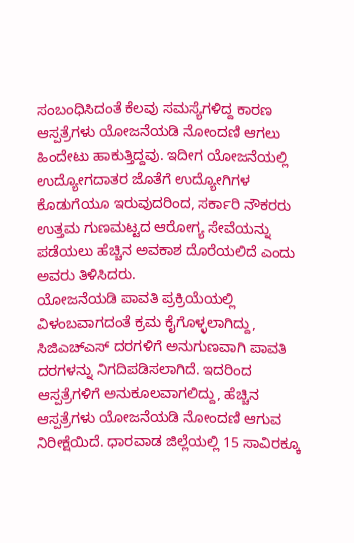ಸಂಬಂಧಿಸಿದಂತೆ ಕೆಲವು ಸಮಸ್ಯೆಗಳಿದ್ದ ಕಾರಣ ಆಸ್ಪತ್ರೆಗಳು ಯೋಜನೆಯಡಿ ನೋಂದಣಿ ಆಗಲು ಹಿಂದೇಟು ಹಾಕುತ್ತಿದ್ದವು. ಇದೀಗ ಯೋಜನೆಯಲ್ಲಿ ಉದ್ಯೋಗದಾತರ ಜೊತೆಗೆ ಉದ್ಯೋಗಿಗಳ ಕೊಡುಗೆಯೂ ಇರುವುದರಿಂದ, ಸರ್ಕಾರಿ ನೌಕರರು ಉತ್ತಮ ಗುಣಮಟ್ಟದ ಆರೋಗ್ಯ ಸೇವೆಯನ್ನು ಪಡೆಯಲು ಹೆಚ್ಚಿನ ಅವಕಾಶ ದೊರೆಯಲಿದೆ ಎಂದು ಅವರು ತಿಳಿಸಿದರು.
ಯೋಜನೆಯಡಿ ಪಾವತಿ ಪ್ರಕ್ರಿಯೆಯಲ್ಲಿ ವಿಳಂಬವಾಗದಂತೆ ಕ್ರಮ ಕೈಗೊಳ್ಳಲಾಗಿದ್ದು, ಸಿಜಿಎಚ್ಎಸ್ ದರಗಳಿಗೆ ಅನುಗುಣವಾಗಿ ಪಾವತಿ ದರಗಳನ್ನು ನಿಗದಿಪಡಿಸಲಾಗಿದೆ. ಇದರಿಂದ ಆಸ್ಪತ್ರೆಗಳಿಗೆ ಅನುಕೂಲವಾಗಲಿದ್ದು, ಹೆಚ್ಚಿನ ಆಸ್ಪತ್ರೆಗಳು ಯೋಜನೆಯಡಿ ನೋಂದಣಿ ಆಗುವ ನಿರೀಕ್ಷೆಯಿದೆ. ಧಾರವಾಡ ಜಿಲ್ಲೆಯಲ್ಲಿ 15 ಸಾವಿರಕ್ಕೂ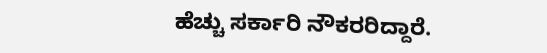ಹೆಚ್ಚು ಸರ್ಕಾರಿ ನೌಕರರಿದ್ದಾರೆ.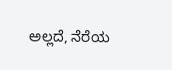ಅಲ್ಲದೆ, ನೆರೆಯ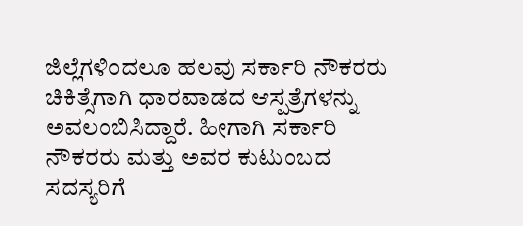ಜಿಲ್ಲೆಗಳಿಂದಲೂ ಹಲವು ಸರ್ಕಾರಿ ನೌಕರರು ಚಿಕಿತ್ಸೆಗಾಗಿ ಧಾರವಾಡದ ಆಸ್ಪತ್ರೆಗಳನ್ನು ಅವಲಂಬಿಸಿದ್ದಾರೆ. ಹೀಗಾಗಿ ಸರ್ಕಾರಿ ನೌಕರರು ಮತ್ತು ಅವರ ಕುಟುಂಬದ ಸದಸ್ಯರಿಗೆ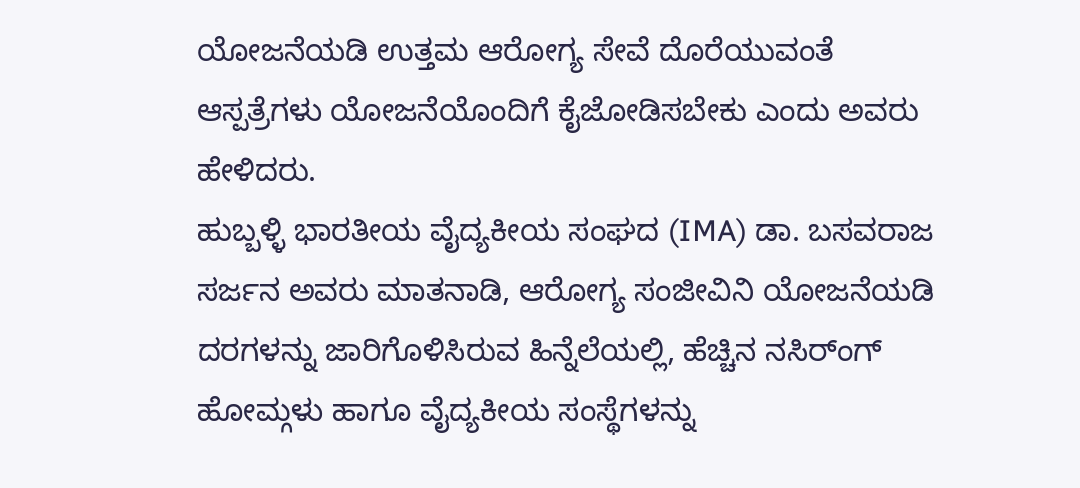ಯೋಜನೆಯಡಿ ಉತ್ತಮ ಆರೋಗ್ಯ ಸೇವೆ ದೊರೆಯುವಂತೆ ಆಸ್ಪತ್ರೆಗಳು ಯೋಜನೆಯೊಂದಿಗೆ ಕೈಜೋಡಿಸಬೇಕು ಎಂದು ಅವರು ಹೇಳಿದರು.
ಹುಬ್ಬಳ್ಳಿ ಭಾರತೀಯ ವೈದ್ಯಕೀಯ ಸಂಘದ (IMA) ಡಾ. ಬಸವರಾಜ ಸರ್ಜನ ಅವರು ಮಾತನಾಡಿ, ಆರೋಗ್ಯ ಸಂಜೀವಿನಿ ಯೋಜನೆಯಡಿ ದರಗಳನ್ನು ಜಾರಿಗೊಳಿಸಿರುವ ಹಿನ್ನೆಲೆಯಲ್ಲಿ, ಹೆಚ್ಚಿನ ನಸಿರ್ಂಗ್ ಹೋಮ್ಗಳು ಹಾಗೂ ವೈದ್ಯಕೀಯ ಸಂಸ್ಥೆಗಳನ್ನು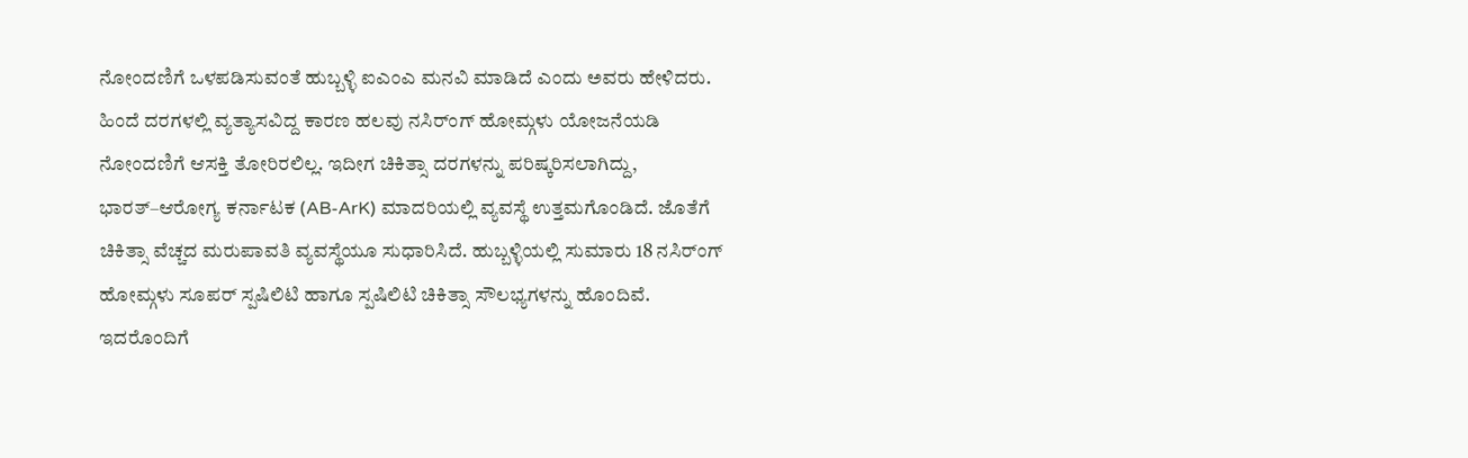ನೋಂದಣಿಗೆ ಒಳಪಡಿಸುವಂತೆ ಹುಬ್ಬಳ್ಳಿ ಐಎಂಎ ಮನವಿ ಮಾಡಿದೆ ಎಂದು ಅವರು ಹೇಳಿದರು.
ಹಿಂದೆ ದರಗಳಲ್ಲಿ ವ್ಯತ್ಯಾಸವಿದ್ದ ಕಾರಣ ಹಲವು ನಸಿರ್ಂಗ್ ಹೋಮ್ಗಳು ಯೋಜನೆಯಡಿ ನೋಂದಣಿಗೆ ಆಸಕ್ತಿ ತೋರಿರಲಿಲ್ಲ. ಇದೀಗ ಚಿಕಿತ್ಸಾ ದರಗಳನ್ನು ಪರಿಷ್ಕರಿಸಲಾಗಿದ್ದು, ಭಾರತ್–ಆರೋಗ್ಯ ಕರ್ನಾಟಕ (AB-ArK) ಮಾದರಿಯಲ್ಲಿ ವ್ಯವಸ್ಥೆ ಉತ್ತಮಗೊಂಡಿದೆ. ಜೊತೆಗೆ ಚಿಕಿತ್ಸಾ ವೆಚ್ಚದ ಮರುಪಾವತಿ ವ್ಯವಸ್ಥೆಯೂ ಸುಧಾರಿಸಿದೆ. ಹುಬ್ಬಳ್ಳಿಯಲ್ಲಿ ಸುಮಾರು 18 ನಸಿರ್ಂಗ್ ಹೋಮ್ಗಳು ಸೂಪರ್ ಸ್ಪಷಿಲಿಟಿ ಹಾಗೂ ಸ್ಪಷಿಲಿಟಿ ಚಿಕಿತ್ಸಾ ಸೌಲಭ್ಯಗಳನ್ನು ಹೊಂದಿವೆ. ಇದರೊಂದಿಗೆ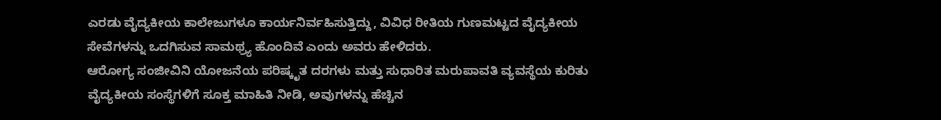ಎರಡು ವೈದ್ಯಕೀಯ ಕಾಲೇಜುಗಳೂ ಕಾರ್ಯನಿರ್ವಹಿಸುತ್ತಿದ್ದು, ವಿವಿಧ ರೀತಿಯ ಗುಣಮಟ್ಟದ ವೈದ್ಯಕೀಯ ಸೇವೆಗಳನ್ನು ಒದಗಿಸುವ ಸಾಮಥ್ರ್ಯ ಹೊಂದಿವೆ ಎಂದು ಅವರು ಹೇಳಿದರು.
ಆರೋಗ್ಯ ಸಂಜೀವಿನಿ ಯೋಜನೆಯ ಪರಿಷ್ಕೃತ ದರಗಳು ಮತ್ತು ಸುಧಾರಿತ ಮರುಪಾವತಿ ವ್ಯವಸ್ಥೆಯ ಕುರಿತು ವೈದ್ಯಕೀಯ ಸಂಸ್ಥೆಗಳಿಗೆ ಸೂಕ್ತ ಮಾಹಿತಿ ನೀಡಿ, ಅವುಗಳನ್ನು ಹೆಚ್ಚಿನ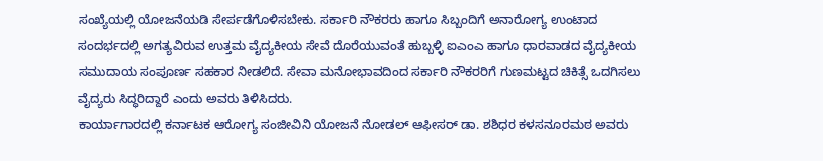ಸಂಖ್ಯೆಯಲ್ಲಿ ಯೋಜನೆಯಡಿ ಸೇರ್ಪಡೆಗೊಳಿಸಬೇಕು. ಸರ್ಕಾರಿ ನೌಕರರು ಹಾಗೂ ಸಿಬ್ಬಂದಿಗೆ ಅನಾರೋಗ್ಯ ಉಂಟಾದ ಸಂದರ್ಭದಲ್ಲಿ ಅಗತ್ಯವಿರುವ ಉತ್ತಮ ವೈದ್ಯಕೀಯ ಸೇವೆ ದೊರೆಯುವಂತೆ ಹುಬ್ಬಳ್ಳಿ ಐಎಂಎ ಹಾಗೂ ಧಾರವಾಡದ ವೈದ್ಯಕೀಯ ಸಮುದಾಯ ಸಂಪೂರ್ಣ ಸಹಕಾರ ನೀಡಲಿದೆ. ಸೇವಾ ಮನೋಭಾವದಿಂದ ಸರ್ಕಾರಿ ನೌಕರರಿಗೆ ಗುಣಮಟ್ಟದ ಚಿಕಿತ್ಸೆ ಒದಗಿಸಲು ವೈದ್ಯರು ಸಿದ್ಧರಿದ್ದಾರೆ ಎಂದು ಅವರು ತಿಳಿಸಿದರು.
ಕಾರ್ಯಾಗಾರದಲ್ಲಿ ಕರ್ನಾಟಕ ಆರೋಗ್ಯ ಸಂಜೀವಿನಿ ಯೋಜನೆ ನೋಡಲ್ ಆಫೀಸರ್ ಡಾ. ಶಶಿಧರ ಕಳಸನೂರಮಠ ಅವರು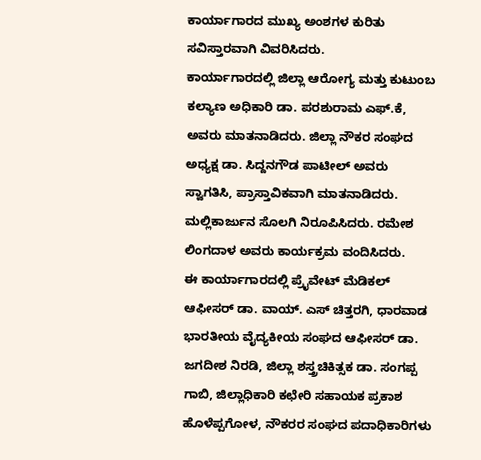ಕಾರ್ಯಾಗಾರದ ಮುಖ್ಯ ಅಂಶಗಳ ಕುರಿತು ಸವಿಸ್ತಾರವಾಗಿ ವಿವರಿಸಿದರು.
ಕಾರ್ಯಾಗಾರದಲ್ಲಿ ಜಿಲ್ಲಾ ಆರೋಗ್ಯ ಮತ್ತು ಕುಟುಂಬ ಕಲ್ಯಾಣ ಅಧಿಕಾರಿ ಡಾ. ಪರಶುರಾಮ ಎಫ್.ಕೆ, ಅವರು ಮಾತನಾಡಿದರು. ಜಿಲ್ಲಾ ನೌಕರ ಸಂಘದ ಅಧ್ಯಕ್ಷ ಡಾ. ಸಿದ್ದನಗೌಡ ಪಾಟೀಲ್ ಅವರು ಸ್ವಾಗತಿಸಿ, ಪ್ರಾಸ್ತಾವಿಕವಾಗಿ ಮಾತನಾಡಿದರು. ಮಲ್ಲಿಕಾರ್ಜುನ ಸೊಲಗಿ ನಿರೂಪಿಸಿದರು. ರಮೇಶ ಲಿಂಗದಾಳ ಅವರು ಕಾರ್ಯಕ್ರಮ ವಂದಿಸಿದರು.
ಈ ಕಾರ್ಯಾಗಾರದಲ್ಲಿ ಪ್ರೈವೇಟ್ ಮೆಡಿಕಲ್ ಆಫೀಸರ್ ಡಾ. ವಾಯ್. ಎಸ್ ಚಿತ್ತರಗಿ, ಧಾರವಾಡ ಭಾರತೀಯ ವೈದ್ಯಕೀಯ ಸಂಘದ ಆಫೀಸರ್ ಡಾ. ಜಗದೀಶ ನಿರಡಿ, ಜಿಲ್ಲಾ ಶಸ್ತ್ರಚಿಕಿತ್ಸಕ ಡಾ. ಸಂಗಪ್ಪ ಗಾಬಿ, ಜಿಲ್ಲಾಧಿಕಾರಿ ಕಛೇರಿ ಸಹಾಯಕ ಪ್ರಕಾಶ ಹೊಳೆಪ್ಪಗೋಳ, ನೌಕರರ ಸಂಘದ ಪದಾಧಿಕಾರಿಗಳು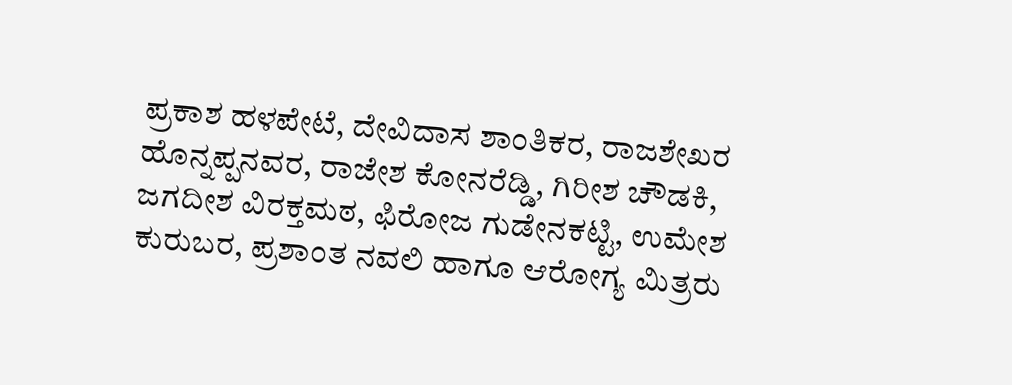ಪ್ರಕಾಶ ಹಳಪೇಟೆ, ದೇವಿದಾಸ ಶಾಂತಿಕರ, ರಾಜಶೇಖರ ಹೊನ್ನಪ್ಪನವರ, ರಾಜೇಶ ಕೋನರೆಡ್ಡಿ, ಗಿರೀಶ ಚೌಡಕಿ, ಜಗದೀಶ ವಿರಕ್ತಮಠ, ಫಿರೋಜ ಗುಡೇನಕಟ್ಟಿ, ಉಮೇಶ ಕುರುಬರ, ಪ್ರಶಾಂತ ನವಲಿ ಹಾಗೂ ಆರೋಗ್ಯ ಮಿತ್ರರು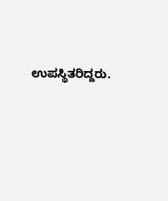ಉಪಸ್ಥಿತರಿದ್ದರು.